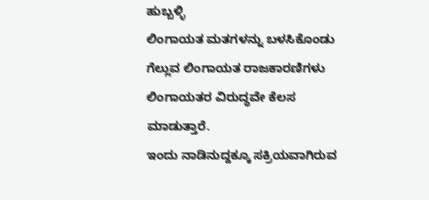ಹುಬ್ಬಳ್ಳಿ
ಲಿಂಗಾಯತ ಮತಗಳನ್ನು ಬಳಸಿಕೊಂಡು ಗೆಲ್ಲುವ ಲಿಂಗಾಯತ ರಾಜಕಾರಣಿಗಳು ಲಿಂಗಾಯತರ ವಿರುದ್ಧವೇ ಕೆಲಸ ಮಾಡುತ್ತಾರೆ.
ಇಂದು ನಾಡಿನುದ್ದಕ್ಕೂ ಸಕ್ರಿಯವಾಗಿರುವ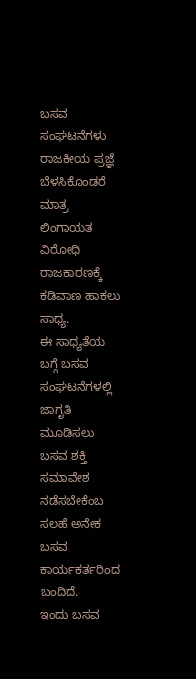ಬಸವ ಸಂಘಟನೆಗಳು ರಾಜಕೀಯ ಪ್ರಜ್ಞೆ ಬೆಳಸಿಕೊಂಡರೆ ಮಾತ್ರ ಲಿಂಗಾಯತ ವಿರೋಧಿ ರಾಜಕಾರಣಕ್ಕೆ ಕಡಿವಾಣ ಹಾಕಲು ಸಾಧ್ಯ.
ಈ ಸಾಧ್ಯತೆಯ ಬಗ್ಗೆ ಬಸವ ಸಂಘಟನೆಗಳಲ್ಲಿ ಜಾಗೃತಿ ಮೂಡಿಸಲು ಬಸವ ಶಕ್ತಿ ಸಮಾವೇಶ ನಡೆಸಬೇಕೆಂಬ ಸಲಹೆ ಅನೇಕ ಬಸವ ಕಾರ್ಯಕರ್ತರಿಂದ ಬಂದಿದೆ.
ಇಂದು ಬಸವ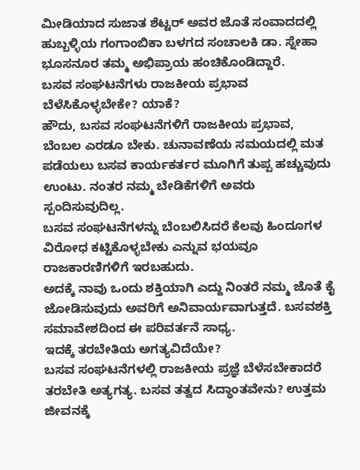ಮೀಡಿಯಾದ ಸುಜಾತ ಶೆಟ್ಟರ್ ಅವರ ಜೊತೆ ಸಂವಾದದಲ್ಲಿ ಹುಬ್ಬಳ್ಳಿಯ ಗಂಗಾಂಬಿಕಾ ಬಳಗದ ಸಂಚಾಲಕಿ ಡಾ. ಸ್ನೇಹಾ ಭೂಸನೂರ ತಮ್ಮ ಅಭಿಪ್ರಾಯ ಹಂಚಿಕೊಂಡಿದ್ದಾರೆ.
ಬಸವ ಸಂಘಟನೆಗಳು ರಾಜಕೀಯ ಪ್ರಭಾವ ಬೆಳೆಸಿಕೊಳ್ಳಬೇಕೇ? ಯಾಕೆ?
ಹೌದು, ಬಸವ ಸಂಘಟನೆಗಳಿಗೆ ರಾಜಕೀಯ ಪ್ರಭಾವ, ಬೆಂಬಲ ಎರಡೂ ಬೇಕು. ಚುನಾವಣೆಯ ಸಮಯದಲ್ಲಿ ಮತ ಪಡೆಯಲು ಬಸವ ಕಾರ್ಯಕರ್ತರ ಮೂಗಿಗೆ ತುಪ್ಪ ಹಚ್ಚುವುದು ಉಂಟು. ನಂತರ ನಮ್ಮ ಬೇಡಿಕೆಗಳಿಗೆ ಅವರು ಸ್ಪಂದಿಸುವುದಿಲ್ಲ.
ಬಸವ ಸಂಘಟನೆಗಳನ್ನು ಬೆಂಬಲಿಸಿದರೆ ಕೆಲವು ಹಿಂದೂಗಳ ವಿರೋಧ ಕಟ್ಟಿಕೊಳ್ಳಬೇಕು ಎನ್ನುವ ಭಯವೂ ರಾಜಕಾರಣಿಗಳಿಗೆ ಇರಬಹುದು.
ಅದಕ್ಕೆ ನಾವು ಒಂದು ಶಕ್ತಿಯಾಗಿ ಎದ್ದು ನಿಂತರೆ ನಮ್ಮ ಜೊತೆ ಕೈ ಜೋಡಿಸುವುದು ಅವರಿಗೆ ಅನಿವಾರ್ಯವಾಗುತ್ತದೆ. ಬಸವಶಕ್ತಿ ಸಮಾವೇಶದಿಂದ ಈ ಪರಿವರ್ತನೆ ಸಾಧ್ಯ.
ಇದಕ್ಕೆ ತರಬೇತಿಯ ಅಗತ್ಯವಿದೆಯೇ?
ಬಸವ ಸಂಘಟನೆಗಳಲ್ಲಿ ರಾಜಕೀಯ ಪ್ರಜ್ಞೆ ಬೆಳೆಸಬೇಕಾದರೆ ತರಬೇತಿ ಅತ್ಯಗತ್ಯ. ಬಸವ ತತ್ವದ ಸಿದ್ಧಾಂತವೇನು? ಉತ್ತಮ ಜೀವನಕ್ಕೆ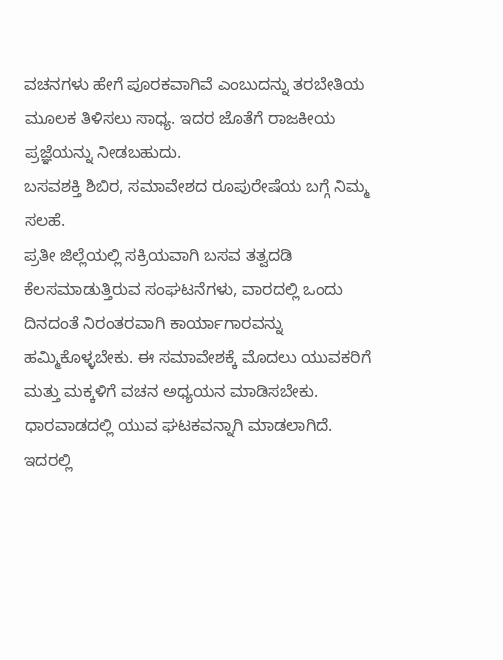ವಚನಗಳು ಹೇಗೆ ಪೂರಕವಾಗಿವೆ ಎಂಬುದನ್ನು ತರಬೇತಿಯ ಮೂಲಕ ತಿಳಿಸಲು ಸಾಧ್ಯ. ಇದರ ಜೊತೆಗೆ ರಾಜಕೀಯ ಪ್ರಜ್ಞೆಯನ್ನು ನೀಡಬಹುದು.
ಬಸವಶಕ್ತಿ ಶಿಬಿರ, ಸಮಾವೇಶದ ರೂಪುರೇಷೆಯ ಬಗ್ಗೆ ನಿಮ್ಮ ಸಲಹೆ.
ಪ್ರತೀ ಜಿಲ್ಲೆಯಲ್ಲಿ ಸಕ್ರಿಯವಾಗಿ ಬಸವ ತತ್ವದಡಿ ಕೆಲಸಮಾಡುತ್ತಿರುವ ಸಂಘಟನೆಗಳು, ವಾರದಲ್ಲಿ ಒಂದು ದಿನದಂತೆ ನಿರಂತರವಾಗಿ ಕಾರ್ಯಾಗಾರವನ್ನು ಹಮ್ಮಿಕೊಳ್ಳಬೇಕು. ಈ ಸಮಾವೇಶಕ್ಕೆ ಮೊದಲು ಯುವಕರಿಗೆ ಮತ್ತು ಮಕ್ಕಳಿಗೆ ವಚನ ಅಧ್ಯಯನ ಮಾಡಿಸಬೇಕು.
ಧಾರವಾಡದಲ್ಲಿ ಯುವ ಘಟಕವನ್ನಾಗಿ ಮಾಡಲಾಗಿದೆ. ಇದರಲ್ಲಿ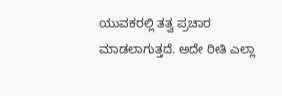ಯುವಕರಲ್ಲಿ ತತ್ವ ಪ್ರಚಾರ ಮಾಡಲಾಗುತ್ತದೆ. ಅದೇ ರೀತಿ ಎಲ್ಲಾ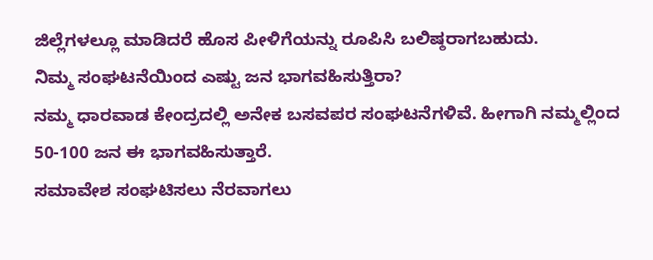ಜಿಲ್ಲೆಗಳಲ್ಲೂ ಮಾಡಿದರೆ ಹೊಸ ಪೀಳಿಗೆಯನ್ನು ರೂಪಿಸಿ ಬಲಿಷ್ಠರಾಗಬಹುದು.
ನಿಮ್ಮ ಸಂಘಟನೆಯಿಂದ ಎಷ್ಟು ಜನ ಭಾಗವಹಿಸುತ್ತಿರಾ?
ನಮ್ಮ ಧಾರವಾಡ ಕೇಂದ್ರದಲ್ಲಿ ಅನೇಕ ಬಸವಪರ ಸಂಘಟನೆಗಳಿವೆ. ಹೀಗಾಗಿ ನಮ್ಮಲ್ಲಿಂದ 50-100 ಜನ ಈ ಭಾಗವಹಿಸುತ್ತಾರೆ.
ಸಮಾವೇಶ ಸಂಘಟಿಸಲು ನೆರವಾಗಲು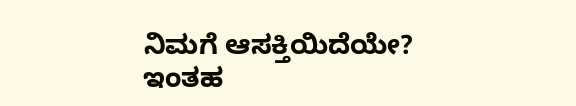ನಿಮಗೆ ಆಸಕ್ತಿಯಿದೆಯೇ?
ಇಂತಹ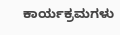ಕಾರ್ಯಕ್ರಮಗಳು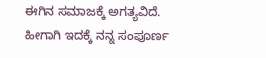ಈಗಿನ ಸಮಾಜಕ್ಕೆ ಅಗತ್ಯವಿದೆ. ಹೀಗಾಗಿ ಇದಕ್ಕೆ ನನ್ನ ಸಂಪೂರ್ಣ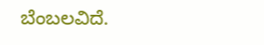ಬೆಂಬಲವಿದೆ.